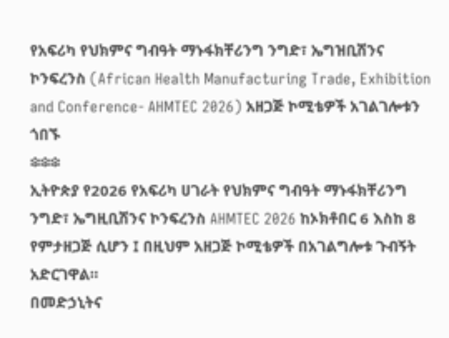የአፍሪካ የህክምና ግብዓት ማኑፋክቸሪንግ ንግድ፣ ኤግዝቢሽንና ኮንፍረንስ (African Health Manufacturing Trade, Exhibition and Conference- AHMTEC 2026) አዘጋጅ ኮሚቴዎች አገልገሎቱን ጎበኙ
፨፨፨
ኢትዮጵያ የ2026 የአፍሪካ ሀገራት የህክምና ግብዓት ማኑፋክቸሪንግ ንግድ፣ ኤግዚቢሽንና ኮንፍረንስ AHMTEC 2026 ከኦክቶበር 6 እስከ 8 የምታዘጋጅ ሲሆን ፤ በዚህም አዘጋጅ ኮሚቴዎች በአገልግሎቱ ጉብኝት አድርገዋል።
በመድኃኒትና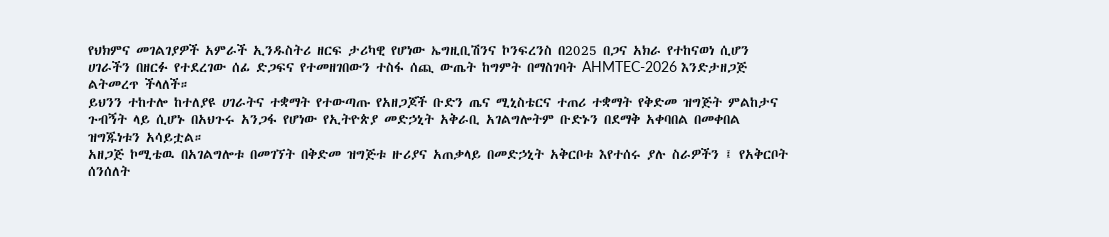የህክምና መገልገያዎች አምራች ኢንዱስትሪ ዘርፍ ታሪካዊ የሆነው ኤግዚቢሽንና ኮንፍረንስ በ2025 በጋና አክራ የተከናወነ ሲሆን ሀገራችን በዘርፉ የተደረገው ሰፊ ድጋፍና የተመዘገበውን ተስፋ ሰጪ ውጤት ከግምት በማስገባት AHMTEC-2026 እንድታዘጋጅ ልትመረጥ ችላለች።
ይህንን ተከተሎ ከተለያዩ ሀገራትና ተቋማት የተውጣጡ የአዘጋጆች ቡድን ጤና ሚኒስቴርና ተጠሪ ተቋማት የቅድመ ዝግጅት ምልከታና ጉብኝት ላይ ሲሆኑ በአህጉሩ አንጋፋ የሆነው የኢትዮጵያ መድኃኒት አቅራቢ አገልግሎትም ቡድኑን በደማቅ አቀባበል በመቀበል ዝግጁነቱን አሳይቷል።
አዘጋጅ ኮሚቴዉ በአገልግሎቱ በመገኘት በቅድመ ዝግጅቱ ዙሪያና አጠቃላይ በመድኃኒት አቅርቦቱ እየተሰሩ ያሉ ስራዎችን ፤ የአቅርቦት ሰንሰለት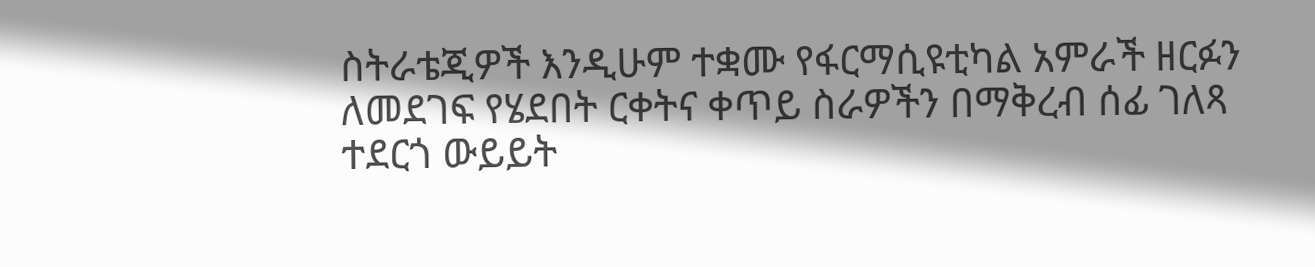ስትራቴጂዎች እንዲሁም ተቋሙ የፋርማሲዩቲካል አምራች ዘርፉን ለመደገፍ የሄደበት ርቀትና ቀጥይ ስራዎችን በማቅረብ ሰፊ ገለጻ ተደርጎ ውይይት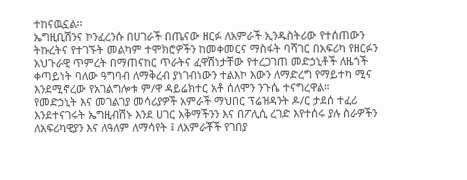ተከናዉኗል፡፡
ኤግዚቢሽንና ኮንፈረንሱ በሀገራች በጤናው ዘርፉ ለአምራች ኢንዱስትሪው የተሰጠውን ትኩረትና የተገኙት መልካም ተሞክሮዎችን ከመቀመርና ማስፋት ባሻገር በአፍሪካ የዘርፉን አህጉራዊ ጥምረት በማጠናከር ጥራትና ፈዋሽነታቸው የተረጋገጠ መድኃኒቶች ለዜጎች ቀጣይነት ባለው ዓግባብ ለማቅረብ ያነገብነውን ተልእኮ እውን ለማድረግ የማይተካ ሚና እንደሚኖረው የአገልግሎቱ ም/ዋ ዳይሬክተር አቶ ሰለሞን ንጉሴ ተናግረዋል።
የመድኃኒት እና መገልገያ መሳሪያዎች አምራች ማህበር ፕሬዝዳንት ዶ/ር ታደሰ ተፈሪ እንደተናገሩት ኤግዚብሽኑ እንደ ሀገር አቅማችንን እና በፖሊሲ ረገድ እየተሰሩ ያሉ ስራዎችን ለአፍሪካዊያን እና ለዓለም ለማሳየት ፤ ለአምራቾች የገበያ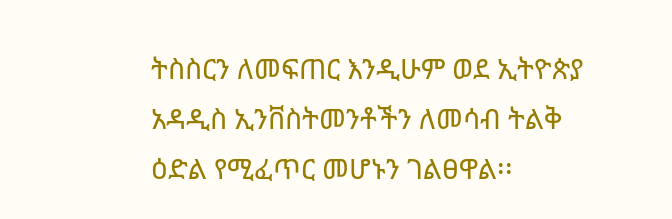ትስስርን ለመፍጠር እንዲሁም ወደ ኢትዮጵያ አዳዲስ ኢንቨስትመንቶችን ለመሳብ ትልቅ ዕድል የሚፈጥር መሆኑን ገልፀዋል፡፡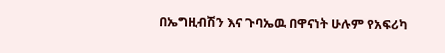በኤግዚብሽን እና ጉባኤዉ በዋናነት ሁሉም የአፍሪካ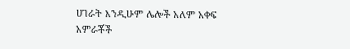ሀገራት እንዲሁም ሌሎች አለም አቀፍ አምራቾች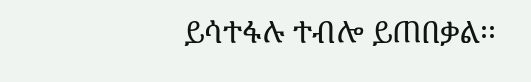ይሳተፋሉ ተብሎ ይጠበቃል፡፡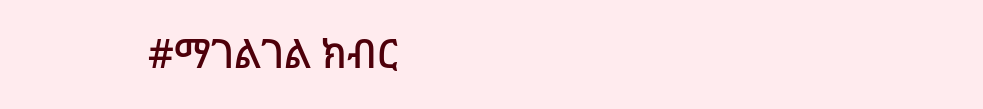#ማገልገል ክብር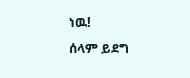ነዉ!
ሰላም ይደግ